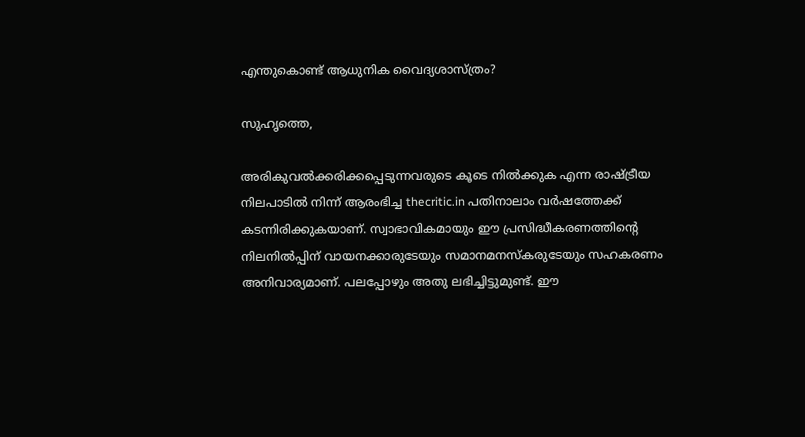എന്തുകൊണ്ട് ആധുനിക വൈദ്യശാസ്ത്രം?

സുഹൃത്തെ,

അരികുവല്‍ക്കരിക്കപ്പെടുന്നവരുടെ കൂടെ നില്‍ക്കുക എന്ന രാഷ്ട്രീയ നിലപാടില്‍ നിന്ന് ആരംഭിച്ച thecritic.in പതിനാലാം വര്‍ഷത്തേക്ക് കടന്നിരിക്കുകയാണ്. സ്വാഭാവികമായും ഈ പ്രസിദ്ധീകരണത്തിന്റെ നിലനില്‍പ്പിന് വായനക്കാരുടേയും സമാനമനസ്‌കരുടേയും സഹകരണം അനിവാര്യമാണ്. പലപ്പോഴും അതു ലഭിച്ചിട്ടുമുണ്ട്. ഈ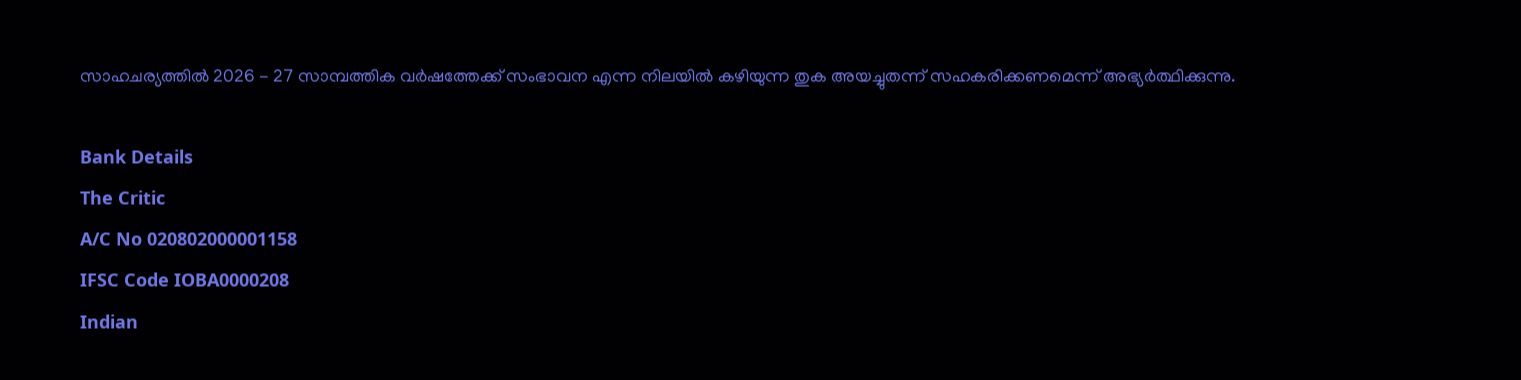സാഹചര്യത്തില്‍ 2026 - 27 സാമ്പത്തിക വര്‍ഷത്തേക്ക് സംഭാവന എന്ന നിലയില്‍ കഴിയുന്ന തുക അയച്ചുതന്ന് സഹകരിക്കണമെന്ന് അഭ്യര്‍ത്ഥിക്കുന്നു.

Bank Details
The Critic
A/C No 020802000001158
IFSC Code IOBA0000208
Indian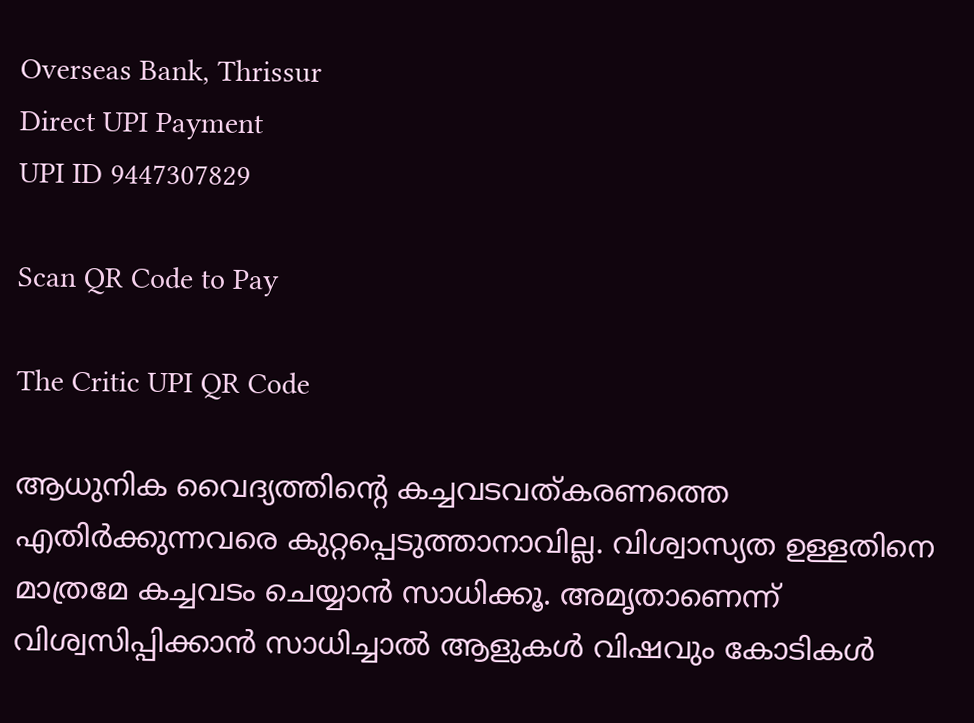Overseas Bank, Thrissur
Direct UPI Payment
UPI ID 9447307829

Scan QR Code to Pay

The Critic UPI QR Code

ആധുനിക വൈദ്യത്തിന്റെ കച്ചവടവത്കരണത്തെ എതിര്‍ക്കുന്നവരെ കുറ്റപ്പെടുത്താനാവില്ല. വിശ്വാസ്യത ഉള്ളതിനെ മാത്രമേ കച്ചവടം ചെയ്യാന്‍ സാധിക്കൂ. അമൃതാണെന്ന് വിശ്വസിപ്പിക്കാന്‍ സാധിച്ചാല്‍ ആളുകള്‍ വിഷവും കോടികള്‍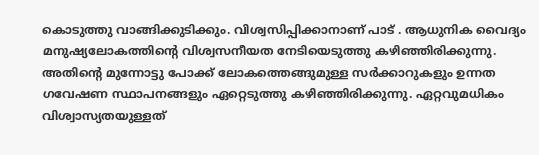കൊടുത്തു വാങ്ങിക്കുടിക്കും. വിശ്വസിപ്പിക്കാനാണ് പാട് . ആധുനിക വൈദ്യം മനുഷ്യലോകത്തിന്റെ വിശ്വസനീയത നേടിയെടുത്തു കഴിഞ്ഞിരിക്കുന്നു. അതിന്റെ മുന്നോട്ടു പോക്ക് ലോകത്തെങ്ങുമുള്ള സര്‍ക്കാറുകളും ഉന്നത ഗവേഷണ സ്ഥാപനങ്ങളും ഏറ്റെടുത്തു കഴിഞ്ഞിരിക്കുന്നു. ഏറ്റവുമധികം വിശ്വാസ്യതയുള്ളത്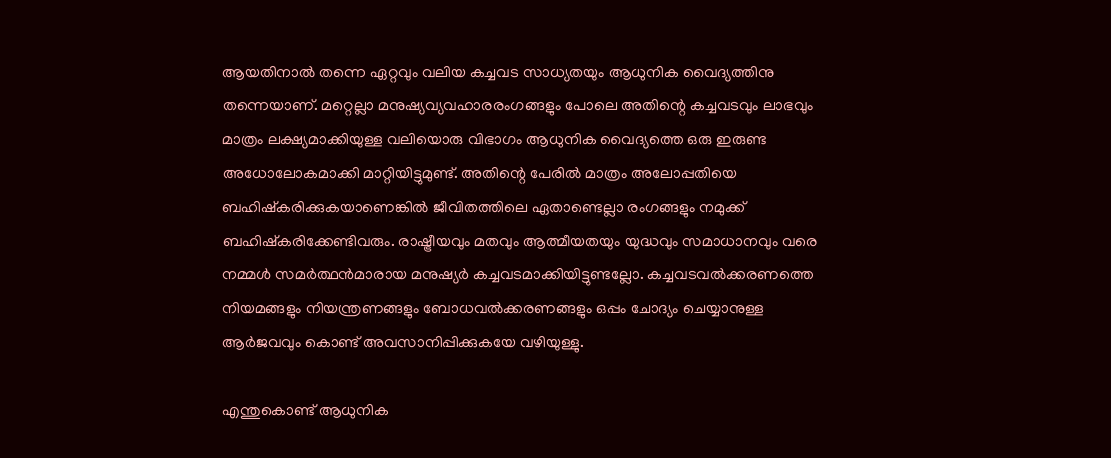ആയതിനാല്‍ തന്നെ ഏറ്റവും വലിയ കച്ചവട സാധ്യതയും ആധുനിക വൈദ്യത്തിനു തന്നെയാണ്. മറ്റെല്ലാ മനുഷ്യവ്യവഹാരരംഗങ്ങളും പോലെ അതിന്റെ കച്ചവടവും ലാഭവും മാത്രം ലക്ഷ്യമാക്കിയുള്ള വലിയൊരു വിഭാഗം ആധുനിക വൈദ്യത്തെ ഒരു ഇരുണ്ട അധോലോകമാക്കി മാറ്റിയിട്ടുമുണ്ട്. അതിന്റെ പേരില്‍ മാത്രം അലോപ്പതിയെ ബഹിഷ്‌കരിക്കുകയാണെങ്കില്‍ ജീവിതത്തിലെ ഏതാണ്ടെല്ലാ രംഗങ്ങളും നമുക്ക് ബഹിഷ്‌കരിക്കേണ്ടിവരും. രാഷ്ട്രീയവും മതവും ആത്മീയതയും യുദ്ധവും സമാധാനവും വരെ നമ്മള്‍ സമര്‍ത്ഥന്‍മാരായ മനുഷ്യര്‍ കച്ചവടമാക്കിയിട്ടുണ്ടല്ലോ. കച്ചവടവല്‍ക്കരണത്തെ നിയമങ്ങളും നിയന്ത്രണങ്ങളും ബോധവല്‍ക്കരണങ്ങളും ഒപ്പം ചോദ്യം ചെയ്യാനുള്ള ആര്‍ജവവും കൊണ്ട് അവസാനിപ്പിക്കുകയേ വഴിയുള്ളു.

എന്തുകൊണ്ട് ആധുനിക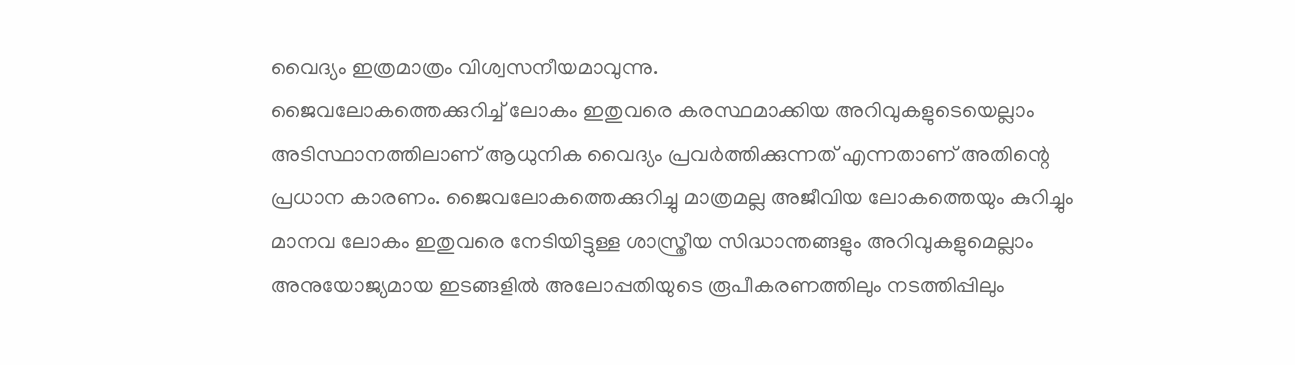വൈദ്യം ഇത്രമാത്രം വിശ്വസനീയമാവുന്നു.
ജൈവലോകത്തെക്കുറിച്ച് ലോകം ഇതുവരെ കരസ്ഥമാക്കിയ അറിവുകളുടെയെല്ലാം അടിസ്ഥാനത്തിലാണ് ആധുനിക വൈദ്യം പ്രവര്‍ത്തിക്കുന്നത് എന്നതാണ് അതിന്റെ പ്രധാന കാരണം. ജൈവലോകത്തെക്കുറിച്ചു മാത്രമല്ല അജീവിയ ലോകത്തെയും കുറിച്ചും മാനവ ലോകം ഇതുവരെ നേടിയിട്ടുള്ള ശാസ്ത്രീയ സിദ്ധാന്തങ്ങളും അറിവുകളുമെല്ലാം അനുയോജ്യമായ ഇടങ്ങളില്‍ അലോപ്പതിയുടെ രൂപീകരണത്തിലും നടത്തിപ്പിലും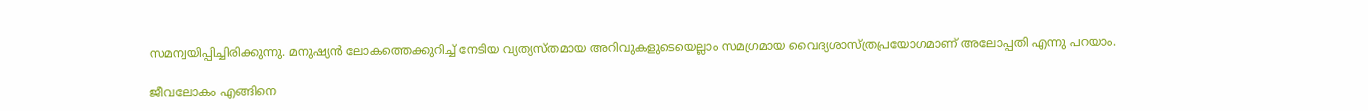സമന്വയിപ്പിച്ചിരിക്കുന്നു. മനുഷ്യന്‍ ലോകത്തെക്കുറിച്ച് നേടിയ വ്യത്യസ്തമായ അറിവുകളുടെയെല്ലാം സമഗ്രമായ വൈദ്യശാസ്ത്രപ്രയോഗമാണ് അലോപ്പതി എന്നു പറയാം.

ജീവലോകം എങ്ങിനെ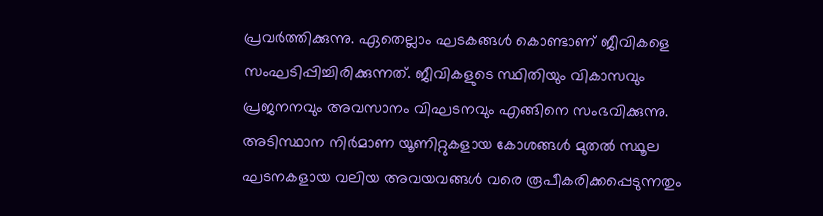പ്രവര്‍ത്തിക്കുന്നു. ഏതെല്ലാം ഘടകങ്ങള്‍ കൊണ്ടാണ് ജീവികളെ സംഘടിപ്പിച്ചിരിക്കുന്നത്. ജീവികളുടെ സ്ഥിതിയും വികാസവും പ്രജനനവും അവസാനം വിഘടനവും എങ്ങിനെ സംഭവിക്കുന്നു. അടിസ്ഥാന നിര്‍മാണ യൂണിറ്റുകളായ കോശങ്ങള്‍ മുതല്‍ സ്ഥൂല ഘടനകളായ വലിയ അവയവങ്ങള്‍ വരെ രൂപീകരിക്കപ്പെടുന്നതും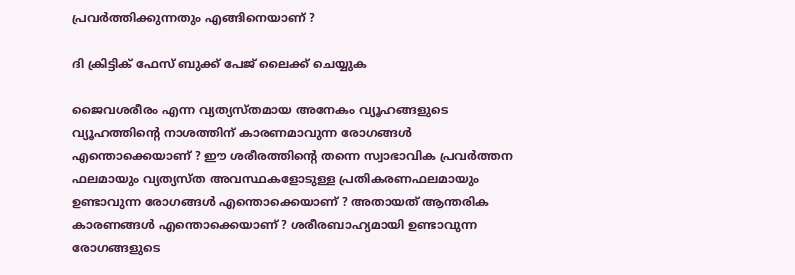പ്രവര്‍ത്തിക്കുന്നതും എങ്ങിനെയാണ് ?

ദി ക്രിട്ടിക് ഫേസ് ബുക്ക് പേജ് ലൈക്ക് ചെയ്യുക

ജൈവശരീരം എന്ന വ്യത്യസ്തമായ അനേകം വ്യൂഹങ്ങളുടെ വ്യൂഹത്തിന്റെ നാശത്തിന് കാരണമാവുന്ന രോഗങ്ങള്‍ എന്തൊക്കെയാണ് ? ഈ ശരീരത്തിന്റെ തന്നെ സ്വാഭാവിക പ്രവര്‍ത്തന ഫലമായും വ്യത്യസ്ത അവസ്ഥകളോടുള്ള പ്രതികരണഫലമായും ഉണ്ടാവുന്ന രോഗങ്ങള്‍ എന്തൊക്കെയാണ് ? അതായത് ആന്തരിക കാരണങ്ങള്‍ എന്തൊക്കെയാണ് ? ശരീരബാഹ്യമായി ഉണ്ടാവുന്ന രോഗങ്ങളുടെ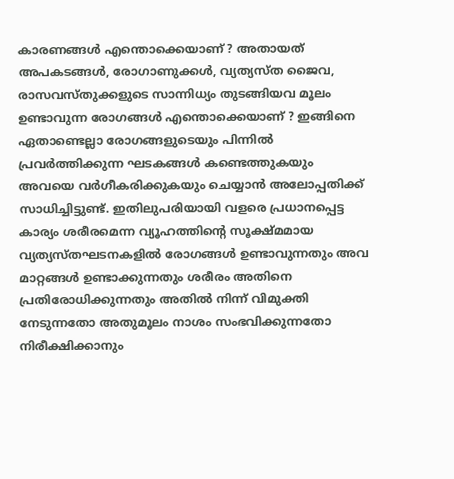കാരണങ്ങള്‍ എന്തൊക്കെയാണ് ? അതായത് അപകടങ്ങള്‍, രോഗാണുക്കള്‍, വ്യത്യസ്ത ജൈവ, രാസവസ്തുക്കളുടെ സാന്നിധ്യം തുടങ്ങിയവ മൂലം ഉണ്ടാവുന്ന രോഗങ്ങള്‍ എന്തൊക്കെയാണ് ? ഇങ്ങിനെ ഏതാണ്ടെല്ലാ രോഗങ്ങളുടെയും പിന്നില്‍ പ്രവര്‍ത്തിക്കുന്ന ഘടകങ്ങള്‍ കണ്ടെത്തുകയും അവയെ വര്‍ഗീകരിക്കുകയും ചെയ്യാന്‍ അലോപ്പതിക്ക് സാധിച്ചിട്ടുണ്ട്. ഇതിലുപരിയായി വളരെ പ്രധാനപ്പെട്ട കാര്യം ശരീരമെന്ന വ്യൂഹത്തിന്റെ സൂക്ഷ്മമായ വ്യത്യസ്തഘടനകളില്‍ രോഗങ്ങള്‍ ഉണ്ടാവുന്നതും അവ മാറ്റങ്ങള്‍ ഉണ്ടാക്കുന്നതും ശരീരം അതിനെ പ്രതിരോധിക്കുന്നതും അതില്‍ നിന്ന് വിമുക്തി നേടുന്നതോ അതുമൂലം നാശം സംഭവിക്കുന്നതോ നിരീക്ഷിക്കാനും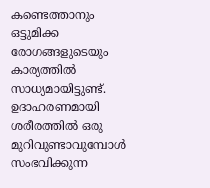കണ്ടെത്താനും ഒട്ടുമിക്ക രോഗങ്ങളുടെയും കാര്യത്തില്‍ സാധ്യമായിട്ടുണ്ട്. ഉദാഹരണമായി ശരീരത്തില്‍ ഒരു മുറിവുണ്ടാവുമ്പോള്‍ സംഭവിക്കുന്ന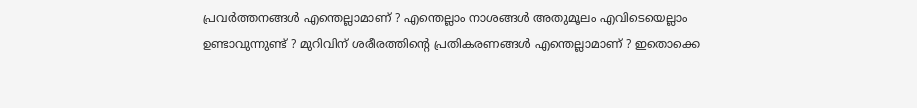പ്രവര്‍ത്തനങ്ങള്‍ എന്തെല്ലാമാണ് ? എന്തെല്ലാം നാശങ്ങള്‍ അതുമൂലം എവിടെയെല്ലാം ഉണ്ടാവുന്നുണ്ട് ? മുറിവിന് ശരീരത്തിന്റെ പ്രതികരണങ്ങള്‍ എന്തെല്ലാമാണ് ? ഇതൊക്കെ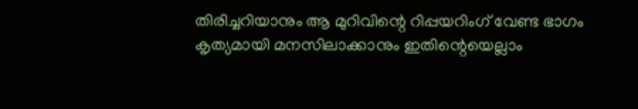തിരിച്ചറിയാനും ആ മുറിവിന്റെ റിപ്പയറിംഗ് വേണ്ട ഭാഗം കൃത്യമായി മനസിലാക്കാനും ഇതിന്റെയെല്ലാം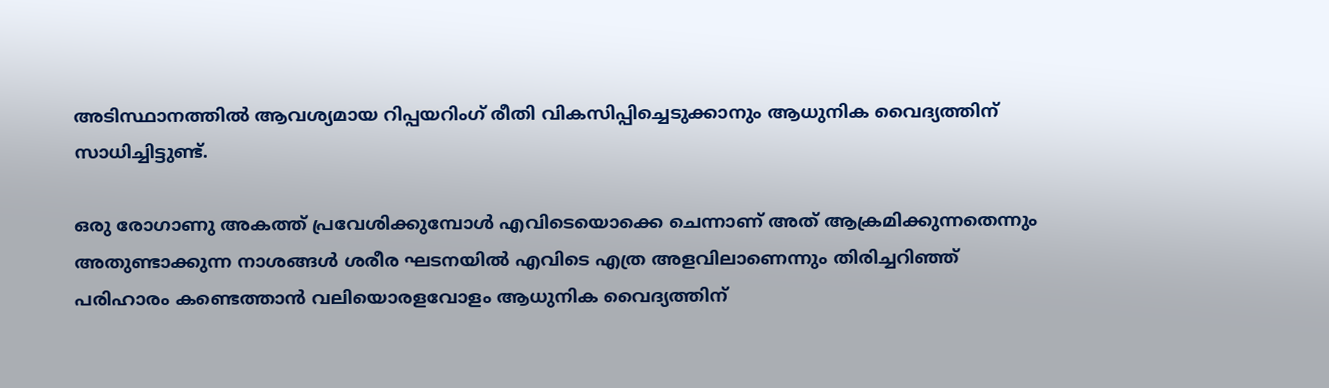അടിസ്ഥാനത്തില്‍ ആവശ്യമായ റിപ്പയറിംഗ് രീതി വികസിപ്പിച്ചെടുക്കാനും ആധുനിക വൈദ്യത്തിന് സാധിച്ചിട്ടുണ്ട്.

ഒരു രോഗാണു അകത്ത് പ്രവേശിക്കുമ്പോള്‍ എവിടെയൊക്കെ ചെന്നാണ് അത് ആക്രമിക്കുന്നതെന്നും അതുണ്ടാക്കുന്ന നാശങ്ങള്‍ ശരീര ഘടനയില്‍ എവിടെ എത്ര അളവിലാണെന്നും തിരിച്ചറിഞ്ഞ് പരിഹാരം കണ്ടെത്താന്‍ വലിയൊരളവോളം ആധുനിക വൈദ്യത്തിന്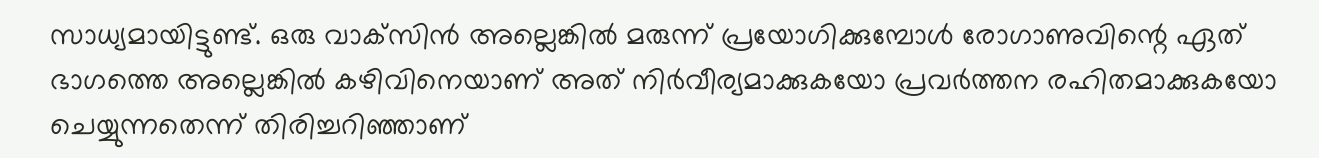സാധ്യമായിട്ടുണ്ട്. ഒരു വാക്‌സിന്‍ അല്ലെങ്കില്‍ മരുന്ന് പ്രയോഗിക്കുമ്പോള്‍ രോഗാണുവിന്റെ ഏത് ഭാഗത്തെ അല്ലെങ്കില്‍ കഴിവിനെയാണ് അത് നിര്‍വീര്യമാക്കുകയോ പ്രവര്‍ത്തന രഹിതമാക്കുകയോ ചെയ്യുന്നതെന്ന് തിരിച്ചറിഞ്ഞാണ്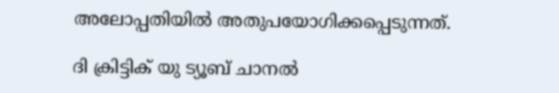അലോപ്പതിയില്‍ അതുപയോഗിക്കപ്പെടുന്നത്.

ദി ക്രിട്ടിക് യു ട്യൂബ് ചാനല്‍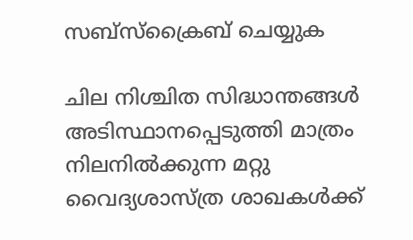സബ്‌സ്‌ക്രൈബ് ചെയ്യുക

ചില നിശ്ചിത സിദ്ധാന്തങ്ങള്‍ അടിസ്ഥാനപ്പെടുത്തി മാത്രം നിലനില്‍ക്കുന്ന മറ്റു വൈദ്യശാസ്ത്ര ശാഖകള്‍ക്ക്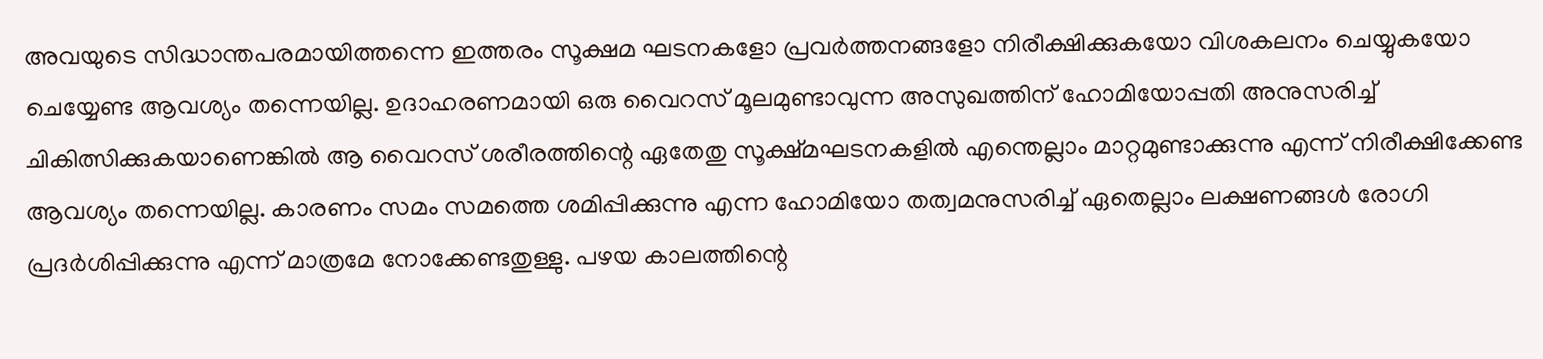അവയുടെ സിദ്ധാന്തപരമായിത്തന്നെ ഇത്തരം സൂക്ഷമ ഘടനകളോ പ്രവര്‍ത്തനങ്ങളോ നിരീക്ഷിക്കുകയോ വിശകലനം ചെയ്യുകയോ ചെയ്യേണ്ട ആവശ്യം തന്നെയില്ല. ഉദാഹരണമായി ഒരു വൈറസ് മൂലമുണ്ടാവുന്ന അസുഖത്തിന് ഹോമിയോപ്പതി അനുസരിച്ച് ചികിത്സിക്കുകയാണെങ്കില്‍ ആ വൈറസ് ശരീരത്തിന്റെ ഏതേതു സൂക്ഷ്മഘടനകളില്‍ എന്തെല്ലാം മാറ്റമുണ്ടാക്കുന്നു എന്ന് നിരീക്ഷിക്കേണ്ട ആവശ്യം തന്നെയില്ല. കാരണം സമം സമത്തെ ശമിപ്പിക്കുന്നു എന്ന ഹോമിയോ തത്വമനുസരിച്ച് ഏതെല്ലാം ലക്ഷണങ്ങള്‍ രോഗി പ്രദര്‍ശിപ്പിക്കുന്നു എന്ന് മാത്രമേ നോക്കേണ്ടതുള്ളു. പഴയ കാലത്തിന്റെ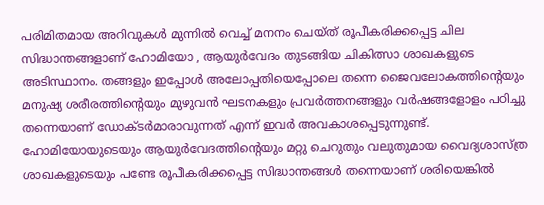പരിമിതമായ അറിവുകള്‍ മുന്നില്‍ വെച്ച് മനനം ചെയ്ത് രൂപീകരിക്കപ്പെട്ട ചില സിദ്ധാന്തങ്ങളാണ് ഹോമിയോ , ആയുര്‍വേദം തുടങ്ങിയ ചികിത്സാ ശാഖകളുടെ അടിസ്ഥാനം. തങ്ങളും ഇപ്പോള്‍ അലോപ്പതിയെപ്പോലെ തന്നെ ജൈവലോകത്തിന്റെയും മനുഷ്യ ശരീരത്തിന്റെയും മുഴുവന്‍ ഘടനകളും പ്രവര്‍ത്തനങ്ങളും വര്‍ഷങ്ങളോളം പഠിച്ചു തന്നെയാണ് ഡോക്ടര്‍മാരാവുന്നത് എന്ന് ഇവര്‍ അവകാശപ്പെടുന്നുണ്ട്. ഹോമിയോയുടെയും ആയുര്‍വേദത്തിന്റെയും മറ്റു ചെറുതും വലുതുമായ വൈദ്യശാസ്ത്ര ശാഖകളുടെയും പണ്ടേ രൂപീകരിക്കപ്പെട്ട സിദ്ധാന്തങ്ങള്‍ തന്നെയാണ് ശരിയെങ്കില്‍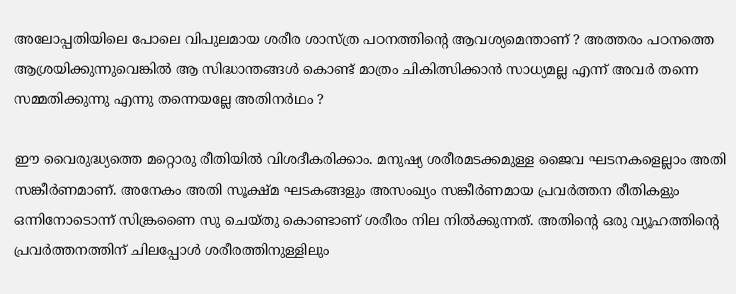അലോപ്പതിയിലെ പോലെ വിപുലമായ ശരീര ശാസ്ത്ര പഠനത്തിന്റെ ആവശ്യമെന്താണ് ? അത്തരം പഠനത്തെ ആശ്രയിക്കുന്നുവെങ്കില്‍ ആ സിദ്ധാന്തങ്ങള്‍ കൊണ്ട് മാത്രം ചികിത്സിക്കാന്‍ സാധ്യമല്ല എന്ന് അവര്‍ തന്നെ സമ്മതിക്കുന്നു എന്നു തന്നെയല്ലേ അതിനര്‍ഥം ?

ഈ വൈരുദ്ധ്യത്തെ മറ്റൊരു രീതിയില്‍ വിശദീകരിക്കാം. മനുഷ്യ ശരീരമടക്കമുള്ള ജൈവ ഘടനകളെല്ലാം അതി സങ്കീര്‍ണമാണ്. അനേകം അതി സൂക്ഷ്മ ഘടകങ്ങളും അസംഖ്യം സങ്കീര്‍ണമായ പ്രവര്‍ത്തന രീതികളും ഒന്നിനോടൊന്ന് സിങ്ക്രണൈ സു ചെയ്തു കൊണ്ടാണ് ശരീരം നില നില്‍ക്കുന്നത്. അതിന്റെ ഒരു വ്യൂഹത്തിന്റെ പ്രവര്‍ത്തനത്തിന് ചിലപ്പോള്‍ ശരീരത്തിനുള്ളിലും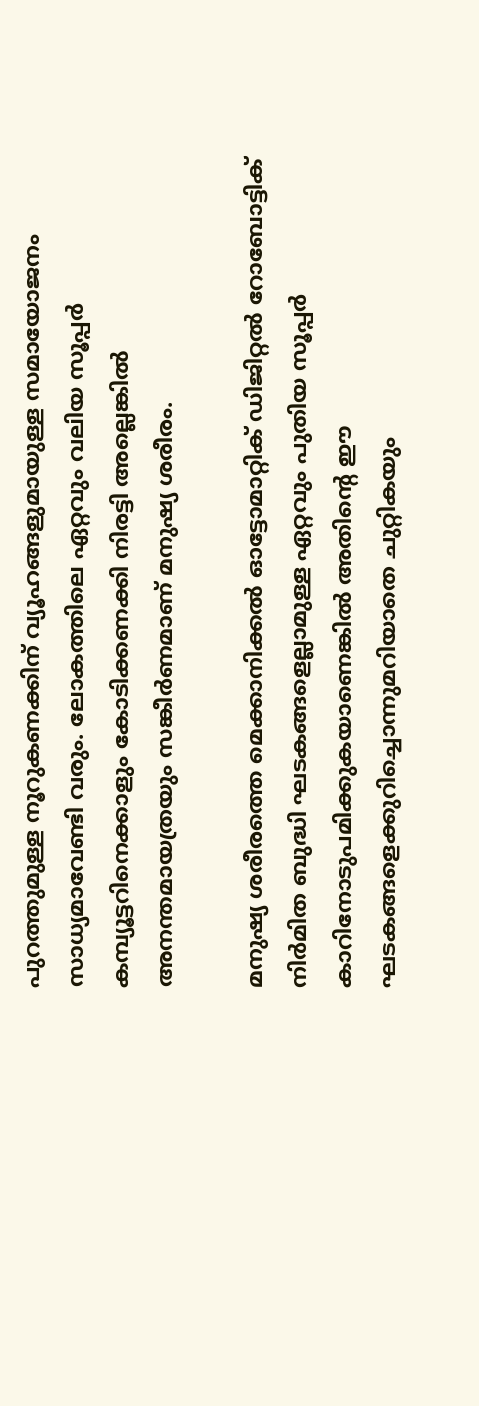പുറത്തുമുള്ള നൂറുകണക്കിന് വ്യൂഹങ്ങളുമായുള്ള സമായോജനം സാധ്യമാവേണ്ടി വരും. ലോകത്തിലെ ഏറ്റവും വലിയ സൂപ്പര്‍ കമ്പ്യൂട്ടറിനെക്കാളും കോടിക്കണക്കി നിരട്ടി അല്ലെങ്കില്‍ അനന്തമായത്രയും സങ്കീര്‍ണമാണ് മനുഷ്യ ശരീരം.

മനുഷ്യ ശരീരത്തെ മെക്കാനിക്കല്‍ ഓട്ടോമാറ്റിക് ഡിജിറ്റല്‍ റോബോട്ടിക് നിര്‍മിത ബുദ്ധി ഘടകങ്ങളെല്ലാമുള്ള ഏറ്റവും പുതിയ സൂപ്പര്‍ കാറിനോടുപമിക്കുകയാണെങ്കില്‍ അതിന്റെ ഈ ഘടകങ്ങളെക്കുറിച്ചൊന്നുമറിയാതെ ചുറ്റികയും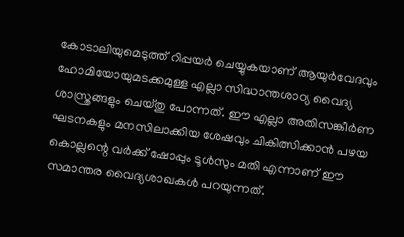കോടാലിയുമെടുത്ത് റിപ്പയര്‍ ചെയ്യുകയാണ് ആയുര്‍വേദവും ഹോമിയോയുമടക്കമുള്ള എല്ലാ സിദ്ധാന്തശാഠ്യ വൈദ്യ ശാസ്ത്രങ്ങളും ചെയ്തു പോന്നത്. ഈ എല്ലാ അതിസങ്കീര്‍ണ ഘടനകളും മനസിലാക്കിയ ശേഷവും ചികിത്സിക്കാന്‍ പഴയ കൊല്ലന്റെ വര്‍ക്ക് ഷോപ്പും ടൂള്‍സും മതി എന്നാണ് ഈ സമാന്തര വൈദ്യശാഖകള്‍ പറയുന്നത്.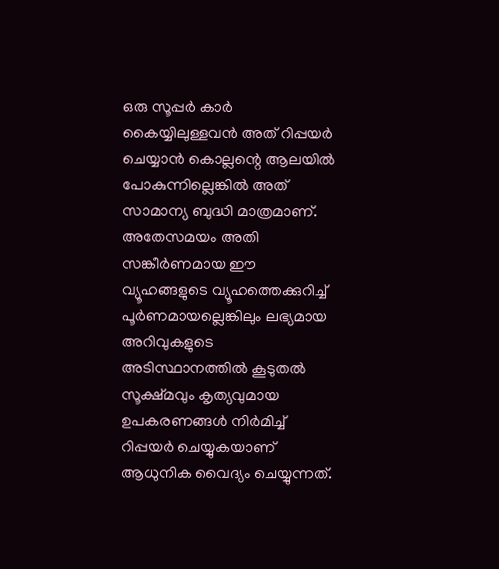ഒരു സൂപ്പര്‍ കാര്‍ കൈയ്യിലുള്ളവന്‍ അത് റിപ്പയര്‍ ചെയ്യാന്‍ കൊല്ലന്റെ ആലയില്‍ പോകുന്നില്ലെങ്കില്‍ അത് സാമാന്യ ബുദ്ധി മാത്രമാണ്. അതേസമയം അതി സങ്കീര്‍ണമായ ഈ വ്യൂഹങ്ങളുടെ വ്യൂഹത്തെക്കുറിച്ച് പൂര്‍ണമായല്ലെങ്കിലും ലഭ്യമായ അറിവുകളുടെ അടിസ്ഥാനത്തില്‍ കൂടുതല്‍ സൂക്ഷ്മവും കൃത്യവുമായ ഉപകരണങ്ങള്‍ നിര്‍മിച്ച് റിപ്പയര്‍ ചെയ്യുകയാണ് ആധുനിക വൈദ്യം ചെയ്യുന്നത്.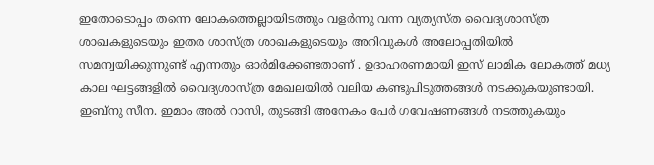ഇതോടൊപ്പം തന്നെ ലോകത്തെല്ലായിടത്തും വളര്‍ന്നു വന്ന വ്യത്യസ്ത വൈദ്യശാസ്ത്ര ശാഖകളുടെയും ഇതര ശാസ്ത്ര ശാഖകളുടെയും അറിവുകള്‍ അലോപ്പതിയില്‍ സമന്വയിക്കുന്നുണ്ട് എന്നതും ഓര്‍മിക്കേണ്ടതാണ് . ഉദാഹരണമായി ഇസ് ലാമിക ലോകത്ത് മധ്യ കാല ഘട്ടങ്ങളില്‍ വൈദ്യശാസ്ത്ര മേഖലയില്‍ വലിയ കണ്ടുപിടുത്തങ്ങള്‍ നടക്കുകയുണ്ടായി. ഇബ്‌നു സീന. ഇമാം അല്‍ റാസി, തുടങ്ങി അനേകം പേര്‍ ഗവേഷണങ്ങള്‍ നടത്തുകയും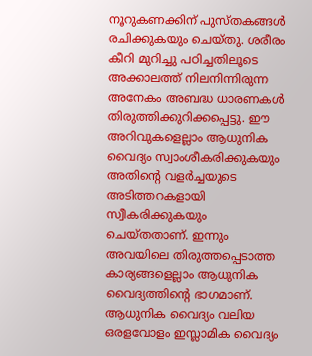നൂറുകണക്കിന് പുസ്തകങ്ങള്‍ രചിക്കുകയും ചെയ്തു. ശരീരം കീറി മുറിച്ചു പഠിച്ചതിലൂടെ അക്കാലത്ത് നിലനിന്നിരുന്ന അനേകം അബദ്ധ ധാരണകള്‍ തിരുത്തിക്കുറിക്കപ്പെട്ടു. ഈ അറിവുകളെല്ലാം ആധുനിക വൈദ്യം സ്വാംശീകരിക്കുകയും അതിന്റെ വളര്‍ച്ചയുടെ അടിത്തറകളായി സ്വീകരിക്കുകയും ചെയ്തതാണ്. ഇന്നും അവയിലെ തിരുത്തപ്പെടാത്ത കാര്യങ്ങളെല്ലാം ആധുനിക വൈദ്യത്തിന്റെ ഭാഗമാണ്. ആധുനിക വൈദ്യം വലിയ ഒരളവോളം ഇസ്ലാമിക വൈദ്യം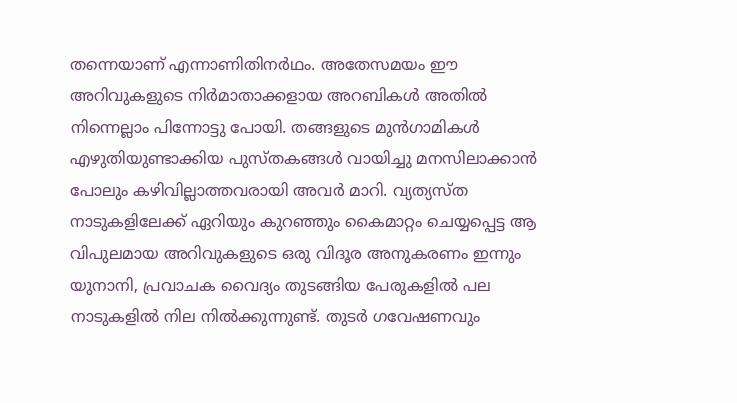തന്നെയാണ് എന്നാണിതിനര്‍ഥം. അതേസമയം ഈ അറിവുകളുടെ നിര്‍മാതാക്കളായ അറബികള്‍ അതില്‍ നിന്നെല്ലാം പിന്നോട്ടു പോയി. തങ്ങളുടെ മുന്‍ഗാമികള്‍ എഴുതിയുണ്ടാക്കിയ പുസ്തകങ്ങള്‍ വായിച്ചു മനസിലാക്കാന്‍ പോലും കഴിവില്ലാത്തവരായി അവര്‍ മാറി. വ്യത്യസ്ത നാടുകളിലേക്ക് ഏറിയും കുറഞ്ഞും കൈമാറ്റം ചെയ്യപ്പെട്ട ആ വിപുലമായ അറിവുകളുടെ ഒരു വിദൂര അനുകരണം ഇന്നും യുനാനി, പ്രവാചക വൈദ്യം തുടങ്ങിയ പേരുകളില്‍ പല നാടുകളില്‍ നില നില്‍ക്കുന്നുണ്ട്. തുടര്‍ ഗവേഷണവും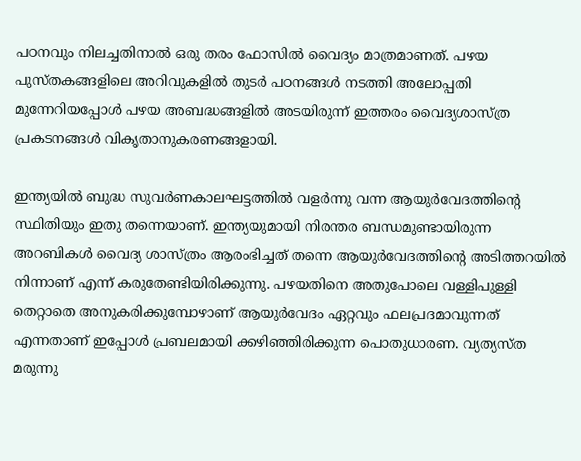പഠനവും നിലച്ചതിനാല്‍ ഒരു തരം ഫോസില്‍ വൈദ്യം മാത്രമാണത്. പഴയ പുസ്തകങ്ങളിലെ അറിവുകളില്‍ തുടര്‍ പഠനങ്ങള്‍ നടത്തി അലോപ്പതി മുന്നേറിയപ്പോള്‍ പഴയ അബദ്ധങ്ങളില്‍ അടയിരുന്ന് ഇത്തരം വൈദ്യശാസ്ത്ര പ്രകടനങ്ങള്‍ വികൃതാനുകരണങ്ങളായി.

ഇന്ത്യയില്‍ ബുദ്ധ സുവര്‍ണകാലഘട്ടത്തില്‍ വളര്‍ന്നു വന്ന ആയുര്‍വേദത്തിന്റെ സ്ഥിതിയും ഇതു തന്നെയാണ്. ഇന്ത്യയുമായി നിരന്തര ബന്ധമുണ്ടായിരുന്ന അറബികള്‍ വൈദ്യ ശാസ്ത്രം ആരംഭിച്ചത് തന്നെ ആയുര്‍വേദത്തിന്റെ അടിത്തറയില്‍ നിന്നാണ് എന്ന് കരുതേണ്ടിയിരിക്കുന്നു. പഴയതിനെ അതുപോലെ വള്ളിപുള്ളി തെറ്റാതെ അനുകരിക്കുമ്പോഴാണ് ആയുര്‍വേദം ഏറ്റവും ഫലപ്രദമാവുന്നത് എന്നതാണ് ഇപ്പോള്‍ പ്രബലമായി ക്കഴിഞ്ഞിരിക്കുന്ന പൊതുധാരണ. വ്യത്യസ്ത മരുന്നു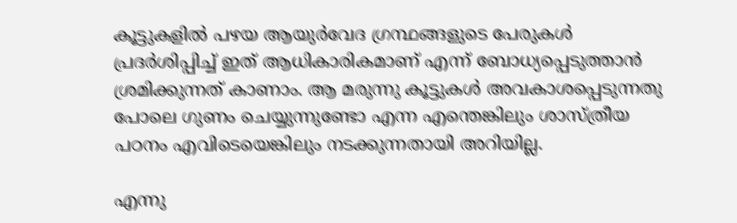കൂട്ടുകളില്‍ പഴയ ആയുര്‍വേദ ഗ്രന്ഥങ്ങളുടെ പേരുകള്‍ പ്രദര്‍ശിപ്പിച്ച് ഇത് ആധികാരികമാണ് എന്ന് ബോധ്യപ്പെടുത്താന്‍ ശ്രമിക്കുന്നത് കാണാം. ആ മരുന്നു കൂട്ടുകള്‍ അവകാശപ്പെടുന്നതു പോലെ ഗുണം ചെയ്യുന്നുണ്ടോ എന്ന എന്തെങ്കിലും ശാസ്ത്രീയ പഠനം എവിടെയെങ്കിലും നടക്കുന്നതായി അറിയില്ല.

എന്നു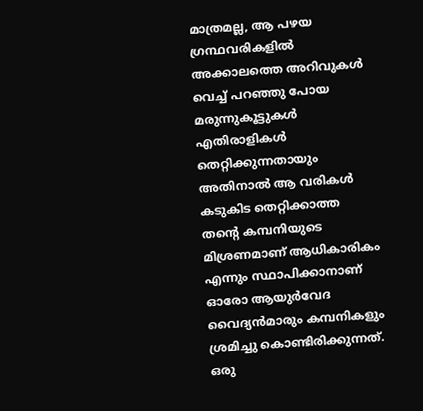മാത്രമല്ല, ആ പഴയ ഗ്രന്ഥവരികളില്‍ അക്കാലത്തെ അറിവുകള്‍ വെച്ച് പറഞ്ഞു പോയ മരുന്നുകൂട്ടുകള്‍ എതിരാളികള്‍ തെറ്റിക്കുന്നതായും അതിനാല്‍ ആ വരികള്‍ കടുകിട തെറ്റിക്കാത്ത തന്റെ കമ്പനിയുടെ മിശ്രണമാണ് ആധികാരികം എന്നും സ്ഥാപിക്കാനാണ് ഓരോ ആയുര്‍വേദ വൈദ്യന്‍മാരും കമ്പനികളും ശ്രമിച്ചു കൊണ്ടിരിക്കുന്നത്. ഒരു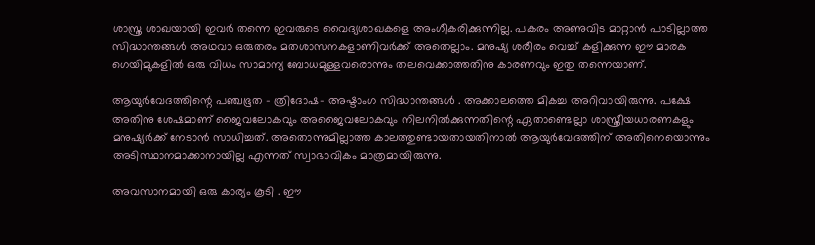ശാസ്ത്ര ശാഖയായി ഇവര്‍ തന്നെ ഇവരുടെ വൈദ്യശാഖകളെ അംഗീകരിക്കുന്നില്ല. പകരം അണുവിട മാറ്റാന്‍ പാടില്ലാത്ത സിദ്ധാന്തങ്ങള്‍ അഥവാ ഒരുതരം മതശാസനകളാണിവര്‍ക്ക് അതെല്ലാം. മനുഷ്യ ശരീരം വെച്ച് കളിക്കുന്ന ഈ മാരക ഗെയിമുകളില്‍ ഒരു വിധം സാമാന്യ ബോധമുള്ളവരൊന്നും തലവെക്കാത്തതിനു കാരണവും ഇതു തന്നെയാണ്.

ആയുര്‍വേദത്തിന്റെ പഞ്ചഭൂത – ത്രിദോഷ- അഷ്ടാംഗ സിദ്ധാന്തങ്ങള്‍ . അക്കാലത്തെ മികച്ച അറിവായിരുന്നു. പക്ഷേ അതിനു ശേഷമാണ് ജൈവലോകവും അജൈവലോകവും നിലനില്‍ക്കുന്നതിന്റെ ഏതാണ്ടെല്ലാ ശാസ്ത്രീയധാരണകളും മനുഷ്യര്‍ക്ക് നേടാന്‍ സാധിച്ചത്. അതൊന്നുമില്ലാത്ത കാലത്തുണ്ടായതായതിനാല്‍ ആയുര്‍വേദത്തിന് അതിനെയൊന്നും അടിസ്ഥാനമാക്കാനായില്ല എന്നത് സ്വാഭാവികം മാത്രമായിരുന്നു.

അവസാനമായി ഒരു കാര്യം കൂടി . ഈ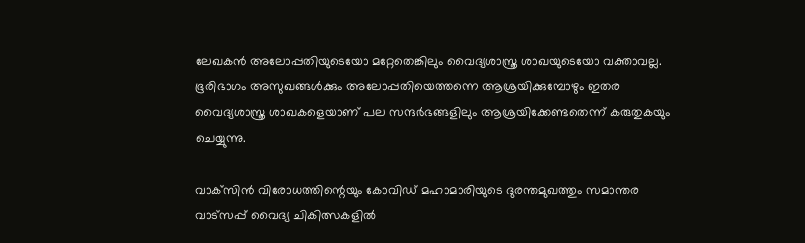ലേഖകന്‍ അലോപ്പതിയുടെയോ മറ്റേതെങ്കിലും വൈദ്യശാസ്ത്ര ശാഖയുടെയോ വക്താവല്ല. ഭൂരിഭാഗം അസുഖങ്ങള്‍ക്കും അലോപ്പതിയെത്തന്നെ ആശ്രയിക്കുമ്പോഴും ഇതര വൈദ്യശാസ്ത്ര ശാഖകളെയാണ് പല സന്ദര്‍ഭങ്ങളിലും ആശ്രയിക്കേണ്ടതെന്ന് കരുതുകയും ചെയ്യുന്നു.

വാക്‌സിന്‍ വിരോധത്തിന്റെയും കോവിഡ് മഹാമാരിയുടെ ദുരന്തമുഖത്തും സമാന്തര വാട്‌സപ്പ് വൈദ്യ ചികിത്സകളില്‍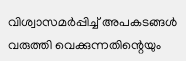വിശ്വാസമര്‍പ്പിച്ച് അപകടങ്ങള്‍ വരുത്തി വെക്കുന്നതിന്റെയും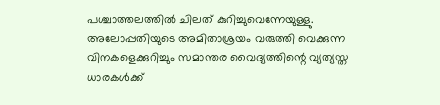പശ്ചാത്തലത്തില്‍ ചിലത് കുറിച്ചുവെന്നേയുള്ളു. അലോപ്പതിയുടെ അമിതാശ്രയം വരുത്തി വെക്കുന്ന വിനകളെക്കുറിച്ചും സമാന്തര വൈദ്യത്തിന്റെ വ്യത്യസ്ത ധാരകള്‍ക്ക്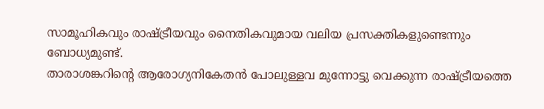സാമൂഹികവും രാഷ്ട്രീയവും നൈതികവുമായ വലിയ പ്രസക്തികളുണ്ടെന്നും ബോധ്യമുണ്ട്.
താരാശങ്കറിന്റെ ആരോഗ്യനികേതന്‍ പോലുള്ളവ മുന്നോട്ടു വെക്കുന്ന രാഷ്ട്രീയത്തെ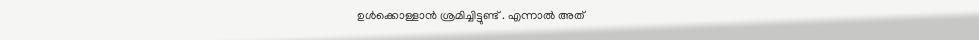ഉള്‍ക്കൊള്ളാന്‍ ശ്രമിച്ചിട്ടുണ്ട് . എന്നാല്‍ അത്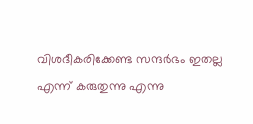വിശദീകരിക്കേണ്ട സന്ദര്‍ഭം ഇതല്ല എന്ന് കരുതുന്നു എന്നു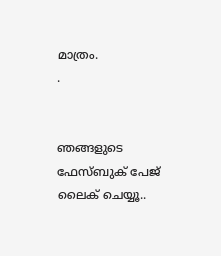മാത്രം.
.


ഞങ്ങളുടെ ഫേസ്ബുക് പേജ് ലൈക് ചെയ്യൂ..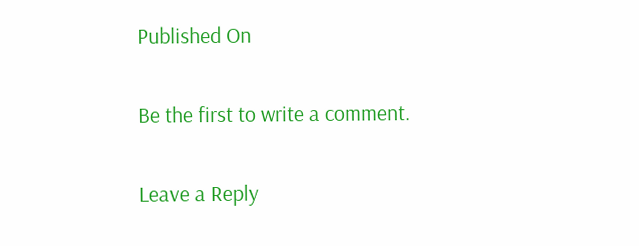Published On

Be the first to write a comment.

Leave a Reply